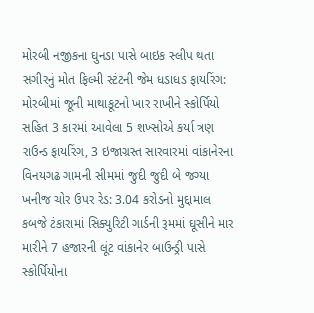મોરબી નજીકના ઘુનડા પાસે બાઇક સ્લીપ થતા સગીરનું મોત ફિલ્મી સ્ટંટની જેમ ધડાધડ ફાયરિંગ: મોરબીમાં જૂની માથાકૂટનો ખાર રાખીને સ્કોર્પિયો સહિત 3 કારમાં આવેલા 5 શખ્સોએ કર્યા ત્રણ રાઉન્ડ ફાયરિંગ, 3 ઇજાગ્રસ્ત સારવારમાં વાંકાનેરના વિનયગઢ ગામની સીમમાં જુદી જુદી બે જગ્યા ખનીજ ચોર ઉપર રેડ: 3.04 કરોડનો મુદ્દામાલ કબજે ટંકારામાં સિક્યુરિટી ગાર્ડની રૂમમાં ઘૂસીને માર મારીને 7 હજારની લૂંટ વાંકાનેર બાઉન્ડ્રી પાસે સ્કોર્પિયોના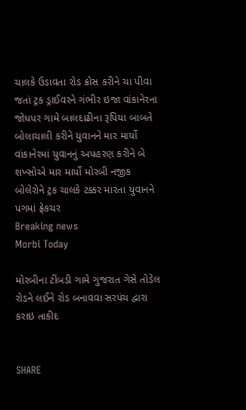ચાલકે ઉડાવતા રોડ ક્રોસ કરીને ચા પીવા જતાં ટ્રક ડ્રાઈવરને ગંભીર ઇજા વાંકાનેરના જોધપર ગામે બાલદાઢીના રૂપિયા બાબતે બોલાચાલી કરીને યુવાનને માર માર્યો વાંકાનેરમાં યુવાનનું અપહરણ કરીને બે શખ્સોએ માર માર્યો મોરબી નજીક બોલેરોને ટ્રક ચાલકે ટક્કર મારતા યુવાનને પગમાં ફ્રેકચર
Breaking news
Morbi Today

મોરબીના ટીંબડી ગામે ગુજરાત ગેસે તોડેલ રોડને લઈને રોડ બનાવવા સરપંચ દ્વારા કરાઇ તાકીદ


SHARE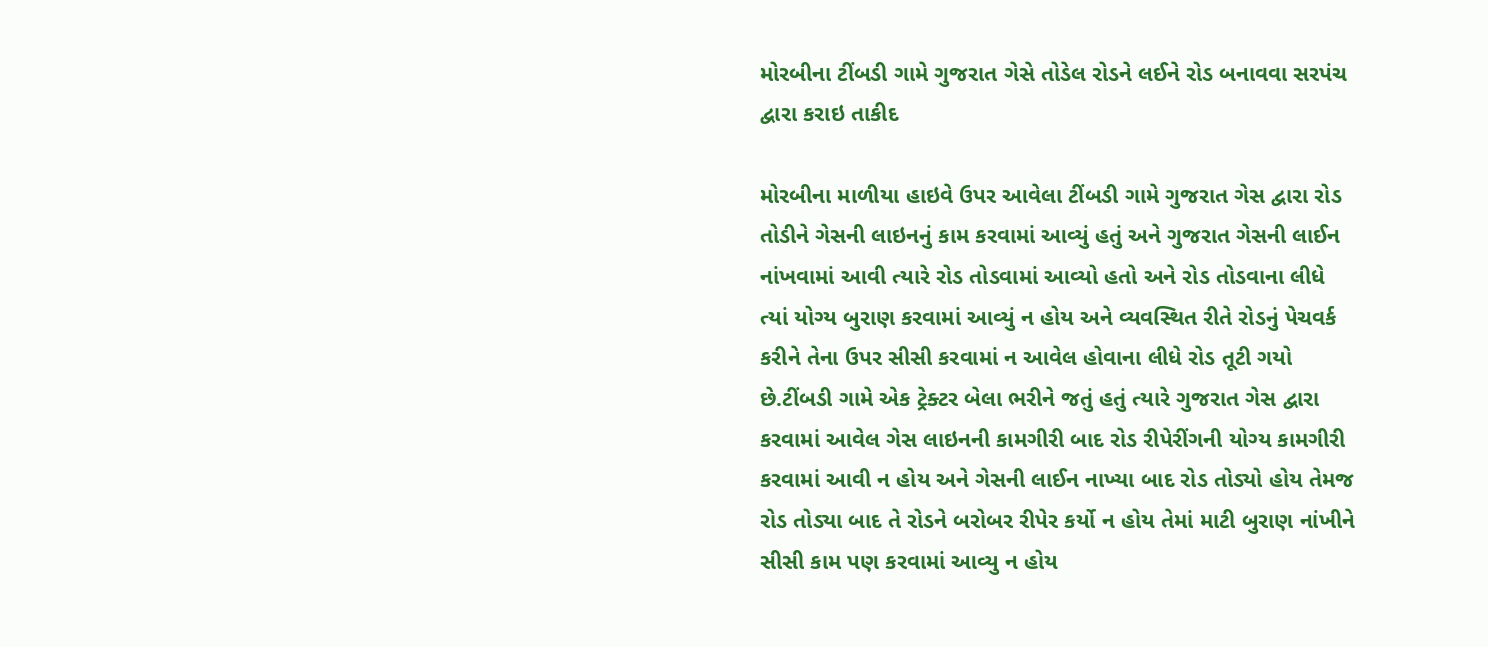મોરબીના ટીંબડી ગામે ગુજરાત ગેસે તોડેલ રોડને લઈને રોડ બનાવવા સરપંચ દ્વારા કરાઇ તાકીદ

મોરબીના માળીયા હાઇવે ઉપર આવેલા ટીંબડી ગામે ગુજરાત ગેસ દ્વારા રોડ તોડીને ગેસની લાઇનનું કામ કરવામાં આવ્યું હતું અને ગુજરાત ગેસની લાઈન નાંખવામાં આવી ત્યારે રોડ તોડવામાં આવ્યો હતો અને રોડ તોડવાના લીધે ત્યાં યોગ્ય બુરાણ કરવામાં આવ્યું ન હોય અને વ્યવસ્થિત રીતે રોડનું પેચવર્ક કરીને તેના ઉપર સીસી કરવામાં ન આવેલ હોવાના લીધે રોડ તૂટી ગયો છે.ટીંબડી ગામે એક ટ્રેક્ટર બેલા ભરીને જતું હતું ત્યારે ગુજરાત ગેસ દ્વારા કરવામાં આવેલ ગેસ લાઇનની કામગીરી બાદ રોડ રીપેરીંગની યોગ્ય કામગીરી કરવામાં આવી ન હોય અને ગેસની લાઈન નાખ્યા બાદ રોડ તોડ્યો હોય તેમજ રોડ તોડ્યા બાદ તે રોડને બરોબર રીપેર કર્યો ન હોય તેમાં માટી બુરાણ નાંખીને સીસી કામ પણ કરવામાં આવ્યુ ન હોય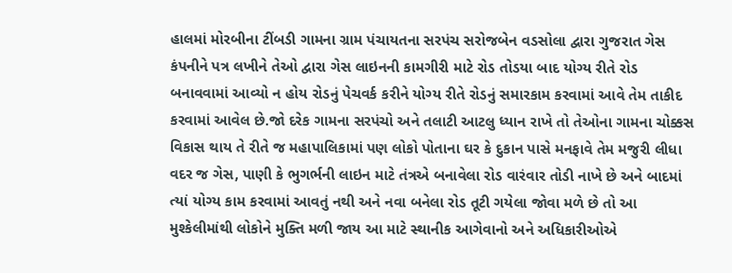હાલમાં મોરબીના ટીંબડી ગામના ગ્રામ પંચાયતના સરપંચ સરોજબેન વડસોલા દ્વારા ગુજરાત ગેસ કંપનીને પત્ર લખીને તેઓ દ્વારા ગેસ લાઇનની કામગીરી માટે રોડ તોડયા બાદ યોગ્ય રીતે રોડ બનાવવામાં આવ્યો ન હોય રોડનું પેચવર્ક કરીને યોગ્ય રીતે રોડનું સમારકામ કરવામાં આવે તેમ તાકીદ કરવામાં આવેલ છે.જો દરેક ગામના સરપંચો અને તલાટી આટલુ ધ્યાન રાખે તો તેઓના ગામના ચોક્કસ વિકાસ થાય તે રીતે જ મહાપાલિકામાં પણ લોકો પોતાના ઘર કે દુકાન પાસે મનફાવે તેમ મજુરી લીધા વદર જ ગેસ, પાણી કે ભુગર્ભની લાઇન માટે તંત્રએ બનાવેલા રોડ વારંવાર તોડી નાખે છે અને બાદમાં ત્યાં યોગ્ય કામ કરવામાં આવતું નથી અને નવા બનેલા રોડ તૂટી ગયેલા જોવા મળે છે તો આ મુશ્કેલીમાંથી લોકોને મુક્તિ મળી જાય આ માટે સ્થાનીક આગેવાનો અને અધિકારીઓએ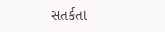સતર્કતા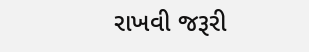રાખવી જરૂરી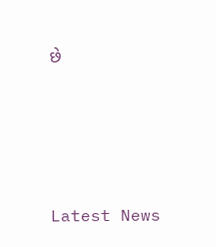છે






Latest News